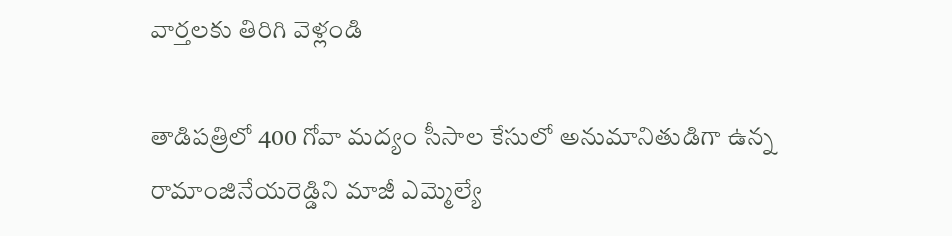వార్తలకు తిరిగి వెళ్లండి

తాడిపత్రిలో 400 గోవా మద్యం సీసాల కేసులో అనుమానితుడిగా ఉన్న రామాంజినేయరెడ్డిని మాజీ ఎమ్మెల్యే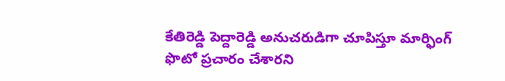కేతిరెడ్డి పెద్దారెడ్డి అనుచరుడిగా చూపిస్తూ మార్ఫింగ్ ఫొటో ప్రచారం చేశారని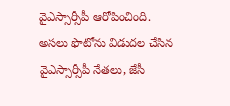వైఎస్సార్సీపీ ఆరోపించింది.
అసలు ఫొటోను విడుదల చేసిన వైఎస్సార్సీపీ నేతలు, జేసీ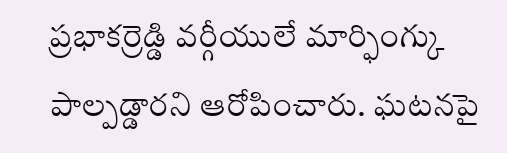ప్రభాకర్రెడ్డి వర్గీయులే మార్ఫింగ్కు పాల్పడ్డారని ఆరోపించారు. ఘటనపై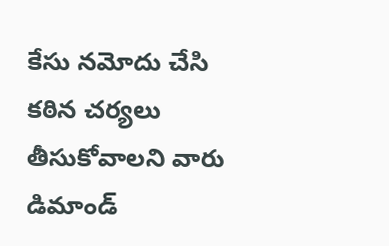కేసు నమోదు చేసి కఠిన చర్యలు తీసుకోవాలని వారు డిమాండ్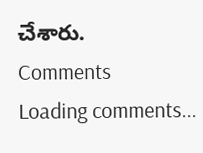చేశారు.
Comments
Loading comments...